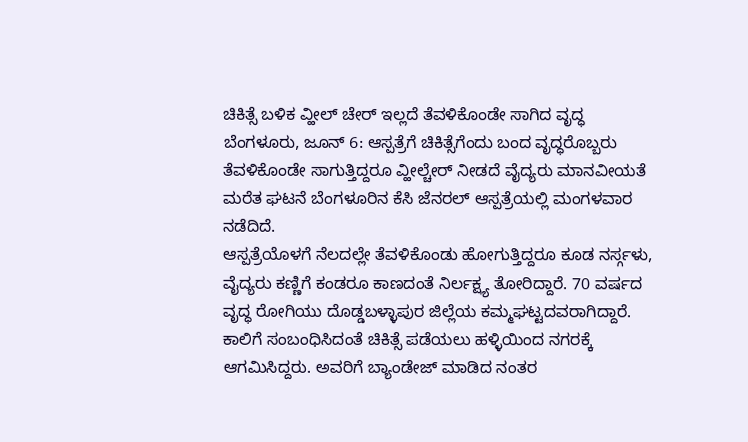ಚಿಕಿತ್ಸೆ ಬಳಿಕ ವ್ಹೀಲ್ ಚೇರ್ ಇಲ್ಲದೆ ತೆವಳಿಕೊಂಡೇ ಸಾಗಿದ ವೃದ್ಧ
ಬೆಂಗಳೂರು, ಜೂನ್ 6: ಆಸ್ಪತ್ರೆಗೆ ಚಿಕಿತ್ಸೆಗೆಂದು ಬಂದ ವೃದ್ಧರೊಬ್ಬರು ತೆವಳಿಕೊಂಡೇ ಸಾಗುತ್ತಿದ್ದರೂ ವ್ಹೀಲ್ಚೇರ್ ನೀಡದೆ ವೈದ್ಯರು ಮಾನವೀಯತೆ ಮರೆತ ಘಟನೆ ಬೆಂಗಳೂರಿನ ಕೆಸಿ ಜೆನರಲ್ ಆಸ್ಪತ್ರೆಯಲ್ಲಿ ಮಂಗಳವಾರ ನಡೆದಿದೆ.
ಆಸ್ಪತ್ರೆಯೊಳಗೆ ನೆಲದಲ್ಲೇ ತೆವಳಿಕೊಂಡು ಹೋಗುತ್ತಿದ್ದರೂ ಕೂಡ ನರ್ಸ್ಗಳು, ವೈದ್ಯರು ಕಣ್ಣಿಗೆ ಕಂಡರೂ ಕಾಣದಂತೆ ನಿರ್ಲಕ್ಷ್ಯ ತೋರಿದ್ದಾರೆ. 70 ವರ್ಷದ ವೃದ್ಧ ರೋಗಿಯು ದೊಡ್ಡಬಳ್ಳಾಪುರ ಜಿಲ್ಲೆಯ ಕಮ್ಮಘಟ್ಟದವರಾಗಿದ್ದಾರೆ.
ಕಾಲಿಗೆ ಸಂಬಂಧಿಸಿದಂತೆ ಚಿಕಿತ್ಸೆ ಪಡೆಯಲು ಹಳ್ಳಿಯಿಂದ ನಗರಕ್ಕೆ ಆಗಮಿಸಿದ್ದರು. ಅವರಿಗೆ ಬ್ಯಾಂಡೇಜ್ ಮಾಡಿದ ನಂತರ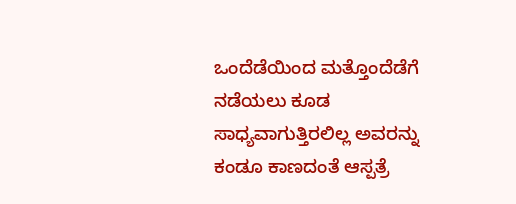ಒಂದೆಡೆಯಿಂದ ಮತ್ತೊಂದೆಡೆಗೆ ನಡೆಯಲು ಕೂಡ ಸಾಧ್ಯವಾಗುತ್ತಿರಲಿಲ್ಲ ಅವರನ್ನು ಕಂಡೂ ಕಾಣದಂತೆ ಆಸ್ಪತ್ರೆ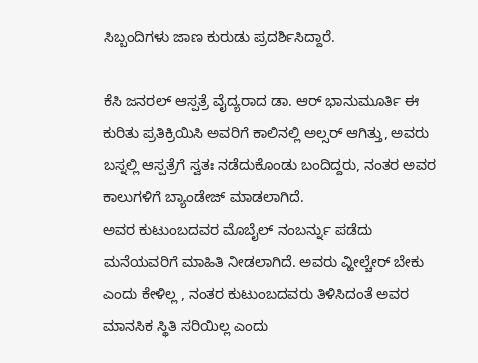ಸಿಬ್ಬಂದಿಗಳು ಜಾಣ ಕುರುಡು ಪ್ರದರ್ಶಿಸಿದ್ದಾರೆ.

ಕೆಸಿ ಜನರಲ್ ಆಸ್ಪತ್ರೆ ವೈದ್ಯರಾದ ಡಾ. ಆರ್ ಭಾನುಮೂರ್ತಿ ಈ ಕುರಿತು ಪ್ರತಿಕ್ರಿಯಿಸಿ ಅವರಿಗೆ ಕಾಲಿನಲ್ಲಿ ಅಲ್ಸರ್ ಆಗಿತ್ತು, ಅವರು ಬಸ್ನಲ್ಲಿ ಆಸ್ಪತ್ರೆಗೆ ಸ್ವತಃ ನಡೆದುಕೊಂಡು ಬಂದಿದ್ದರು, ನಂತರ ಅವರ ಕಾಲುಗಳಿಗೆ ಬ್ಯಾಂಡೇಜ್ ಮಾಡಲಾಗಿದೆ.
ಅವರ ಕುಟುಂಬದವರ ಮೊಬೈಲ್ ನಂಬರ್ನ್ನು ಪಡೆದು ಮನೆಯವರಿಗೆ ಮಾಹಿತಿ ನೀಡಲಾಗಿದೆ. ಅವರು ವ್ಹೀಲ್ಚೇರ್ ಬೇಕು ಎಂದು ಕೇಳಿಲ್ಲ , ನಂತರ ಕುಟುಂಬದವರು ತಿಳಿಸಿದಂತೆ ಅವರ ಮಾನಸಿಕ ಸ್ಥಿತಿ ಸರಿಯಿಲ್ಲ ಎಂದು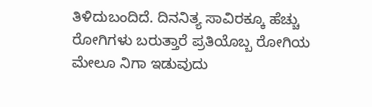ತಿಳಿದುಬಂದಿದೆ. ದಿನನಿತ್ಯ ಸಾವಿರಕ್ಕೂ ಹೆಚ್ಚು ರೋಗಿಗಳು ಬರುತ್ತಾರೆ ಪ್ರತಿಯೊಬ್ಬ ರೋಗಿಯ ಮೇಲೂ ನಿಗಾ ಇಡುವುದು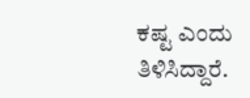ಕಷ್ಟ ಎಂದು ತಿಳಿಸಿದ್ದಾರೆ.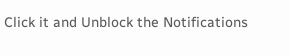Click it and Unblock the Notifications